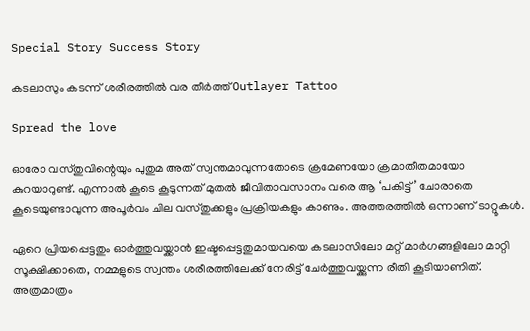Special Story Success Story

കടലാസും കടന്ന് ശരീരത്തില്‍ വര തീര്‍ത്ത് Outlayer Tattoo

Spread the love

ഓരോ വസ്തുവിന്റെയും പുതുമ അത് സ്വന്തമാവുന്നതോടെ ക്രമേണയോ ക്രമാതീതമായോ കുറയാറുണ്ട്. എന്നാല്‍ കൂടെ കൂടുന്നത് മുതല്‍ ജീവിതാവസാനം വരെ ആ ‘പകിട്ട്’ ചോരാതെ കൂടെയുണ്ടാവുന്ന അപൂര്‍വം ചില വസ്തുക്കളും പ്രക്രിയകളും കാണും. അത്തരത്തില്‍ ഒന്നാണ് ടാറ്റൂകള്‍.

ഏറെ പ്രിയപ്പെട്ടതും ഓര്‍ത്തുവയ്ക്കാന്‍ ഇഷ്ടപ്പെട്ടതുമായവയെ കടലാസിലോ മറ്റ് മാര്‍ഗങ്ങളിലോ മാറ്റി സൂക്ഷിക്കാതെ, നമ്മളുടെ സ്വന്തം ശരീരത്തിലേക്ക് നേരിട്ട് ചേര്‍ത്തുവയ്ക്കുന്ന രീതി കൂടിയാണിത്. അത്രമാത്രം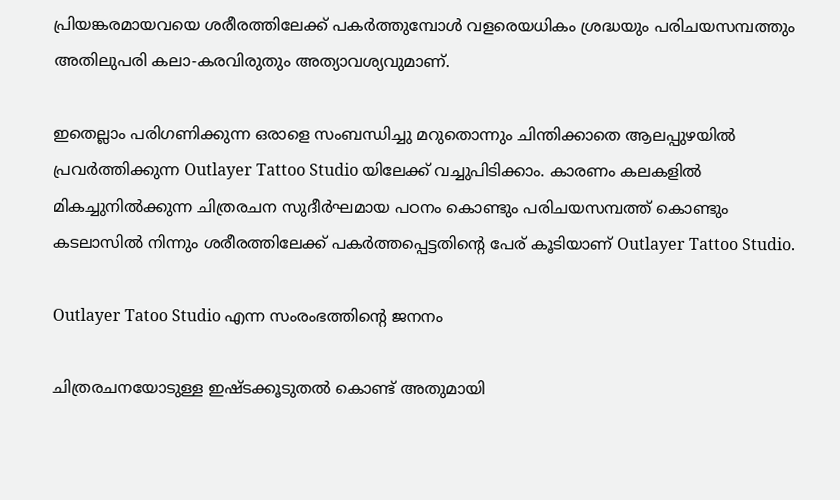പ്രിയങ്കരമായവയെ ശരീരത്തിലേക്ക് പകര്‍ത്തുമ്പോള്‍ വളരെയധികം ശ്രദ്ധയും പരിചയസമ്പത്തും അതിലുപരി കലാ-കരവിരുതും അത്യാവശ്യവുമാണ്.

ഇതെല്ലാം പരിഗണിക്കുന്ന ഒരാളെ സംബന്ധിച്ചു മറുതൊന്നും ചിന്തിക്കാതെ ആലപ്പുഴയില്‍ പ്രവര്‍ത്തിക്കുന്ന Outlayer Tattoo Studio യിലേക്ക് വച്ചുപിടിക്കാം. കാരണം കലകളില്‍ മികച്ചുനില്‍ക്കുന്ന ചിത്രരചന സുദീര്‍ഘമായ പഠനം കൊണ്ടും പരിചയസമ്പത്ത് കൊണ്ടും കടലാസില്‍ നിന്നും ശരീരത്തിലേക്ക് പകര്‍ത്തപ്പെട്ടതിന്റെ പേര് കൂടിയാണ് Outlayer Tattoo Studio.

Outlayer Tatoo Studio എന്ന സംരംഭത്തിന്റെ ജനനം

ചിത്രരചനയോടുള്ള ഇഷ്ടക്കൂടുതല്‍ കൊണ്ട് അതുമായി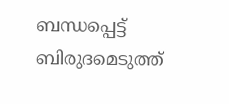ബന്ധപ്പെട്ട് ബിരുദമെടുത്ത്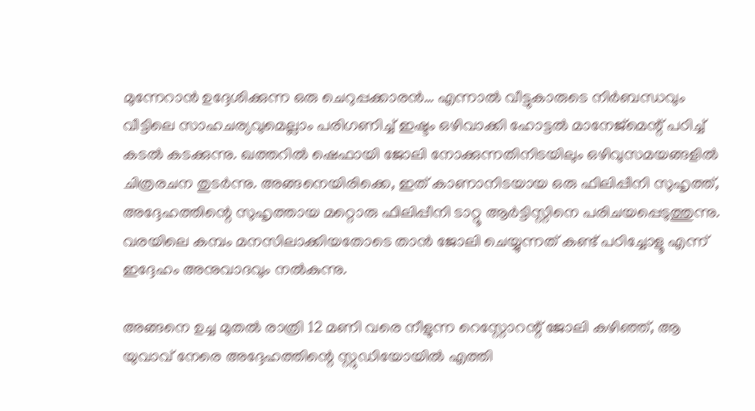മുന്നേറാന്‍ ഉദ്ദേശിക്കുന്ന ഒരു ചെറുപ്പക്കാരന്‍… എന്നാല്‍ വീട്ടുകാരുടെ നിര്‍ബന്ധവും വീട്ടിലെ സാഹചര്യവുമെല്ലാം പരിഗണിച്ച് ഇഷ്ടം ഒഴിവാക്കി ഹോട്ടല്‍ മാനേജ്‌മെന്റ് പഠിച്ച് കടല്‍ കടക്കുന്നു. ഖത്തറില്‍ ഷെഫായി ജോലി നോക്കുന്നതിനിടയിലും ഒഴിവുസമയങ്ങളില്‍ ചിത്രരചന തുടര്‍ന്നു. അങ്ങനെയിരിക്കെ, ഇത് കാണാനിടയായ ഒരു ഫിലിപ്പീനി സുഹൃത്ത്, അദ്ദേഹത്തിന്റെ സുഹൃത്തായ മറ്റൊരു ഫിലിപ്പീനി ടാറ്റൂ ആര്‍ട്ടിസ്റ്റിനെ പരിചയപ്പെടുത്തുന്നു. വരയിലെ കമ്പം മനസിലാക്കിയതോടെ താന്‍ ജോലി ചെയ്യുന്നത് കണ്ട് പഠിച്ചോളൂ എന്ന് ഇദ്ദേഹം അനുവാദവും നല്‍കുന്നു.

അങ്ങനെ ഉച്ച മുതല്‍ രാത്രി 12 മണി വരെ നീളുന്ന റെസ്റ്റോറന്റ് ജോലി കഴിഞ്ഞ്, ആ യുവാവ് നേരെ അദ്ദേഹത്തിന്റെ സ്റ്റുഡിയോയില്‍ എത്തി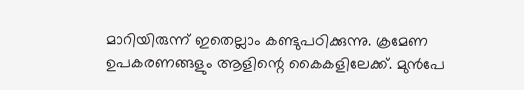മാറിയിരുന്ന് ഇതെല്ലാം കണ്ടുപഠിക്കുന്നു. ക്രമേണ ഉപകരണങ്ങളും ആളിന്റെ കൈകളിലേക്ക്. മുന്‍പേ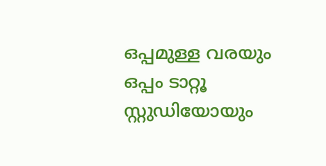ഒപ്പമുള്ള വരയും ഒപ്പം ടാറ്റൂ സ്റ്റുഡിയോയും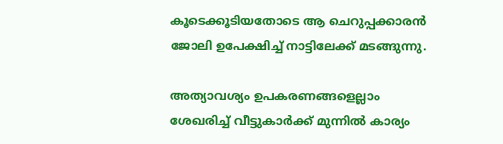കൂടെക്കൂടിയതോടെ ആ ചെറുപ്പക്കാരന്‍ ജോലി ഉപേക്ഷിച്ച് നാട്ടിലേക്ക് മടങ്ങുന്നു.

അത്യാവശ്യം ഉപകരണങ്ങളെല്ലാം ശേഖരിച്ച് വീട്ടുകാര്‍ക്ക് മുന്നില്‍ കാര്യം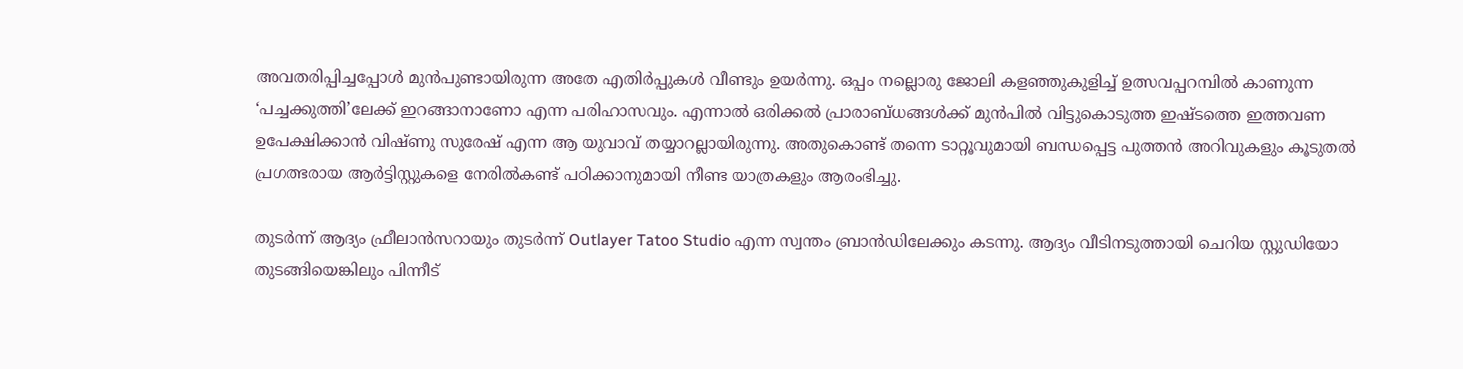അവതരിപ്പിച്ചപ്പോള്‍ മുന്‍പുണ്ടായിരുന്ന അതേ എതിര്‍പ്പുകള്‍ വീണ്ടും ഉയര്‍ന്നു. ഒപ്പം നല്ലൊരു ജോലി കളഞ്ഞുകുളിച്ച് ഉത്സവപ്പറമ്പില്‍ കാണുന്ന ‘പച്ചക്കുത്തി’ലേക്ക് ഇറങ്ങാനാണോ എന്ന പരിഹാസവും. എന്നാല്‍ ഒരിക്കല്‍ പ്രാരാബ്ധങ്ങള്‍ക്ക് മുന്‍പില്‍ വിട്ടുകൊടുത്ത ഇഷ്ടത്തെ ഇത്തവണ ഉപേക്ഷിക്കാന്‍ വിഷ്ണു സുരേഷ് എന്ന ആ യുവാവ് തയ്യാറല്ലായിരുന്നു. അതുകൊണ്ട് തന്നെ ടാറ്റൂവുമായി ബന്ധപ്പെട്ട പുത്തന്‍ അറിവുകളും കൂടുതല്‍ പ്രഗത്ഭരായ ആര്‍ട്ടിസ്റ്റുകളെ നേരില്‍കണ്ട് പഠിക്കാനുമായി നീണ്ട യാത്രകളും ആരംഭിച്ചു.

തുടര്‍ന്ന് ആദ്യം ഫ്രീലാന്‍സറായും തുടര്‍ന്ന് Outlayer Tatoo Studio എന്ന സ്വന്തം ബ്രാന്‍ഡിലേക്കും കടന്നു. ആദ്യം വീടിനടുത്തായി ചെറിയ സ്റ്റുഡിയോ തുടങ്ങിയെങ്കിലും പിന്നീട്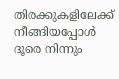തിരക്കുകളിലേക്ക് നീങ്ങിയപ്പോള്‍ ദൂരെ നിന്നും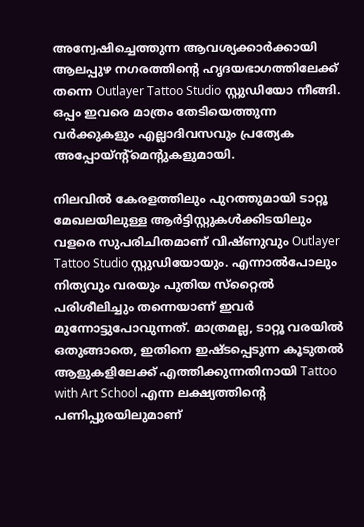അന്വേഷിച്ചെത്തുന്ന ആവശ്യക്കാര്‍ക്കായി ആലപ്പുഴ നഗരത്തിന്റെ ഹൃദയഭാഗത്തിലേക്ക് തന്നെ Outlayer Tattoo Studio സ്റ്റുഡിയോ നീങ്ങി. ഒപ്പം ഇവരെ മാത്രം തേടിയെത്തുന്ന വര്‍ക്കുകളും എല്ലാദിവസവും പ്രത്യേക അപ്പോയ്ന്റ്‌മെന്റുകളുമായി.

നിലവില്‍ കേരളത്തിലും പുറത്തുമായി ടാറ്റൂ മേഖലയിലുള്ള ആര്‍ട്ടിസ്റ്റുകള്‍ക്കിടയിലും വളരെ സുപരിചിതമാണ് വിഷ്ണുവും Outlayer Tattoo Studio സ്റ്റുഡിയോയും. എന്നാല്‍പോലും നിത്യവും വരയും പുതിയ സ്‌റ്റൈല്‍ പരിശീലിച്ചും തന്നെയാണ് ഇവര്‍ മുന്നോട്ടുപോവുന്നത്. മാത്രമല്ല, ടാറ്റൂ വരയില്‍ ഒതുങ്ങാതെ, ഇതിനെ ഇഷ്ടപ്പെടുന്ന കൂടുതല്‍ ആളുകളിലേക്ക് എത്തിക്കുന്നതിനായി Tattoo with Art School എന്ന ലക്ഷ്യത്തിന്റെ പണിപ്പുരയിലുമാണ്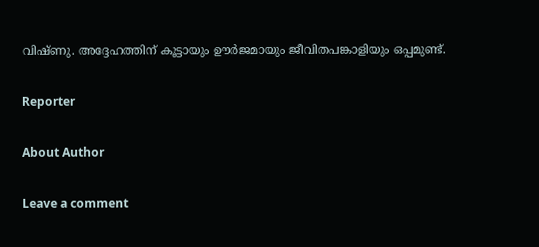വിഷ്ണു. അദ്ദേഹത്തിന് കൂട്ടായും ഊര്‍ജമായും ജീവിതപങ്കാളിയും ഒപ്പമുണ്ട്.

Reporter

About Author

Leave a comment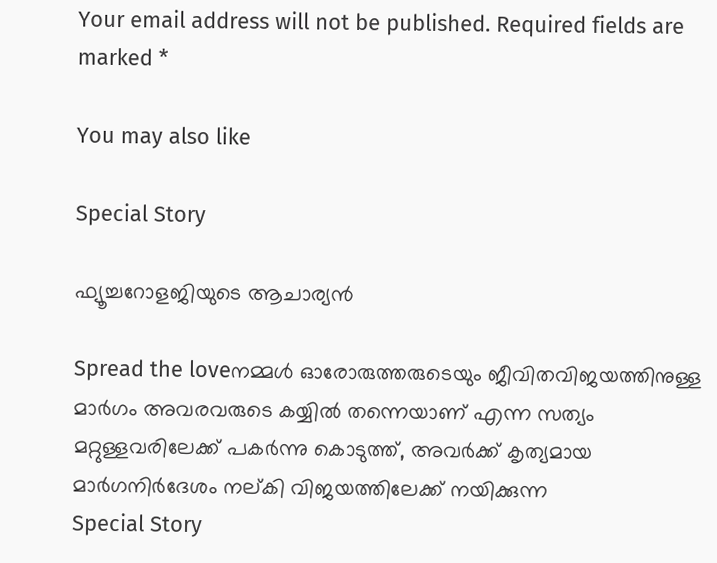Your email address will not be published. Required fields are marked *

You may also like

Special Story

ഫ്യൂച്ചറോളജിയുടെ ആചാര്യന്‍

Spread the loveനമ്മള്‍ ഓരോരുത്തരുടെയും ജീവിതവിജയത്തിനുള്ള മാര്‍ഗം അവരവരുടെ കയ്യില്‍ തന്നെയാണ് എന്ന സത്യം മറ്റുള്ളവരിലേക്ക് പകര്‍ന്നു കൊടുത്ത്, അവര്‍ക്ക് കൃത്യമായ മാര്‍ഗനിര്‍ദേശം നല്കി വിജയത്തിലേക്ക് നയിക്കുന്ന
Special Story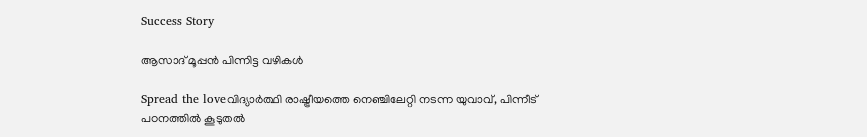Success Story

ആസാദ് മൂപ്പന്‍ പിന്നിട്ട വഴികള്‍

Spread the loveവിദ്യാര്‍ത്ഥി രാഷ്ട്രീയത്തെ നെഞ്ചിലേറ്റി നടന്ന യുവാവ്, പിന്നീട് പഠനത്തില്‍ കൂടുതല്‍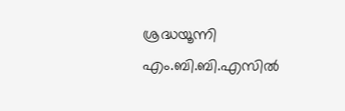ശ്രദ്ധയൂന്നി എം.ബി.ബി.എസില്‍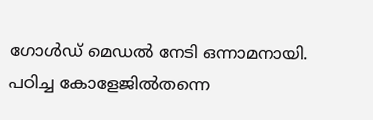ഗോള്‍ഡ് മെഡല്‍ നേടി ഒന്നാമനായി. പഠിച്ച കോളേജില്‍തന്നെ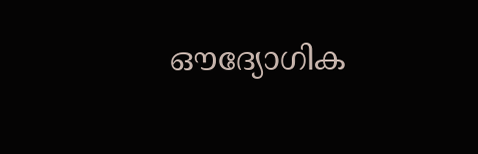ഔദ്യോഗിക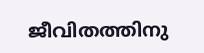ജീവിതത്തിനു